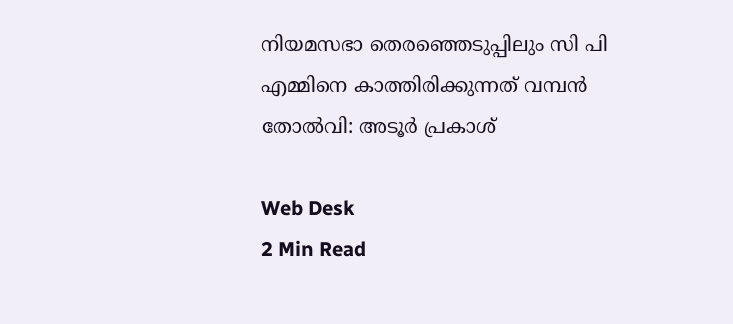നിയമസഭാ തെരഞ്ഞെടുപ്പിലും സി പി എമ്മിനെ കാത്തിരിക്കുന്നത് വമ്പൻ തോൽവി: അടൂർ പ്രകാശ്

Web Desk
2 Min Read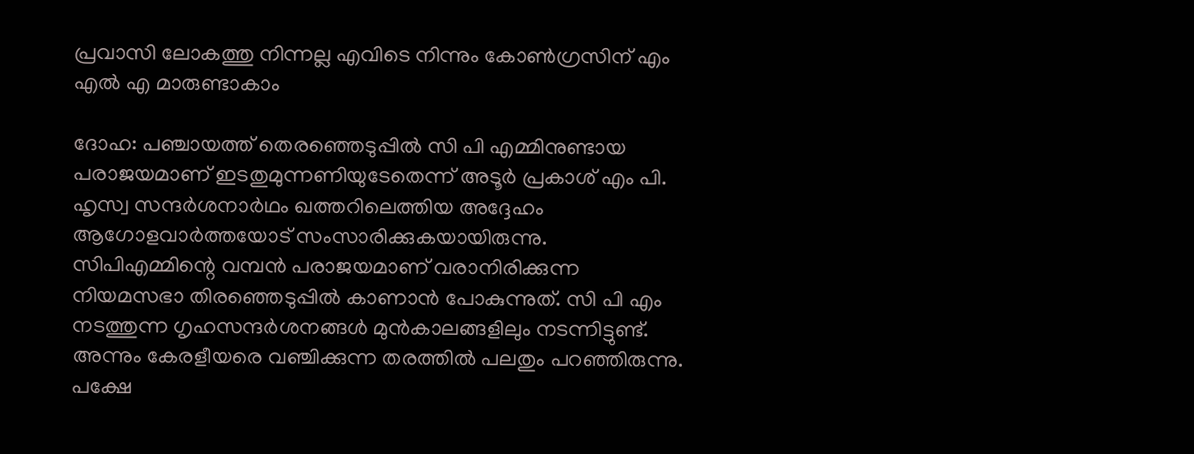പ്രവാസി ലോകത്തു നിന്നല്ല എവിടെ നിന്നും കോൺഗ്രസിന് എം എൽ എ മാരുണ്ടാകാം

ദോഹ: പഞ്ചായത്ത് തെരഞ്ഞെടുപ്പിൽ സി പി എമ്മിനുണ്ടായ പരാജയമാണ് ഇടതുമുന്നണിയുടേതെന്ന് അടൂർ പ്രകാശ് എം പി. ഹൃസ്വ സന്ദർശനാർഥം ഖത്തറിലെത്തിയ അദ്ദേഹം ആഗോളവാർത്തയോട് സംസാരിക്കുകയായിരുന്നു. സിപിഎമ്മിന്റെ വമ്പൻ പരാജയമാണ് വരാനിരിക്കുന്ന നിയമസഭാ തിരഞ്ഞെടുപ്പിൽ കാണാൻ പോകുന്നുത്. സി പി എം നടത്തുന്ന ഗൃഹസന്ദർശനങ്ങൾ മുൻകാലങ്ങളിലും നടന്നിട്ടുണ്ട്. അന്നും കേരളീയരെ വഞ്ചിക്കുന്ന തരത്തിൽ പലതും പറഞ്ഞിരുന്നു. പക്ഷേ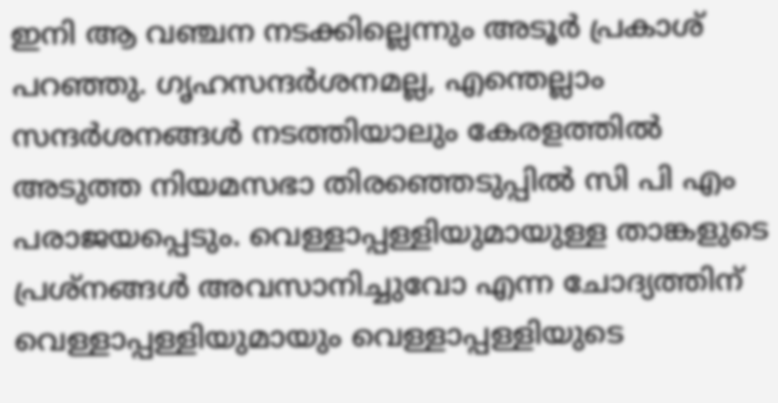ഇനി ആ വഞ്ചന നടക്കില്ലെന്നും അടൂർ പ്രകാശ് പറഞ്ഞു. ഗൃഹസന്ദർശനമല്ല, എന്തെല്ലാം സന്ദർശനങ്ങൾ നടത്തിയാലും കേരളത്തിൽ അടുത്ത നിയമസഭാ തിരഞ്ഞെടുപ്പിൽ സി പി എം പരാജയപ്പെടും. വെള്ളാപ്പള്ളിയുമായുള്ള താങ്കളുടെ പ്രശ്നങ്ങൾ അവസാനിച്ചുവോ എന്ന ചോദ്യത്തിന് വെള്ളാപ്പള്ളിയുമായും വെള്ളാപ്പള്ളിയുടെ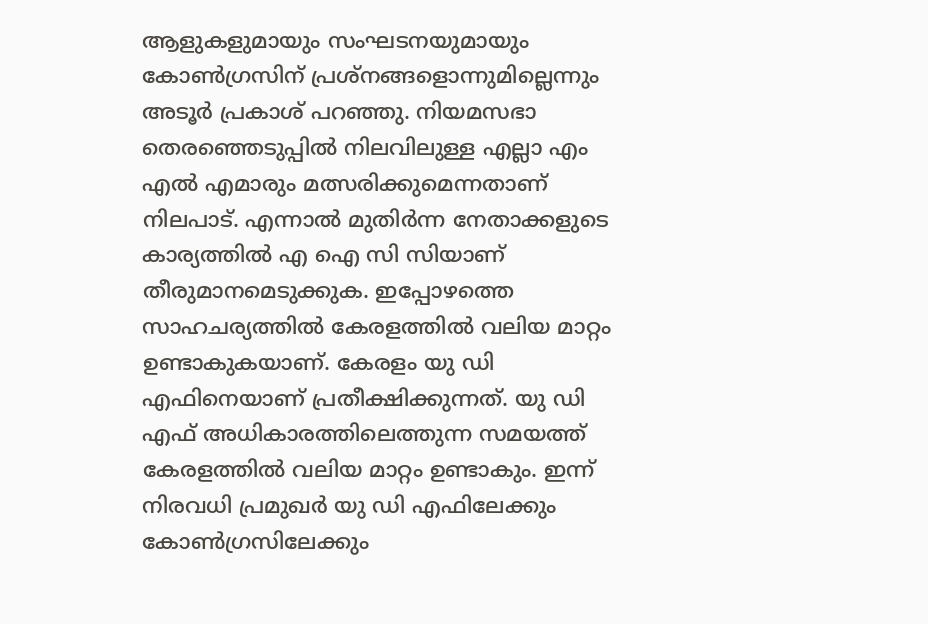ആളുകളുമായും സംഘടനയുമായും കോൺഗ്രസിന് പ്രശ്നങ്ങളൊന്നുമില്ലെന്നും അടൂർ പ്രകാശ് പറഞ്ഞു. നിയമസഭാ തെരഞ്ഞെടുപ്പിൽ നിലവിലുള്ള എല്ലാ എം എൽ എമാരും മത്സരിക്കുമെന്നതാണ് നിലപാട്. എന്നാൽ മുതിർന്ന നേതാക്കളുടെ കാര്യത്തിൽ എ ഐ സി സിയാണ് തീരുമാനമെടുക്കുക. ഇപ്പോഴത്തെ സാഹചര്യത്തിൽ കേരളത്തിൽ വലിയ മാറ്റം ഉണ്ടാകുകയാണ്. കേരളം യു ഡി എഫിനെയാണ് പ്രതീക്ഷിക്കുന്നത്. യു ഡി എഫ് അധികാരത്തിലെത്തുന്ന സമയത്ത് കേരളത്തിൽ വലിയ മാറ്റം ഉണ്ടാകും. ഇന്ന് നിരവധി പ്രമുഖർ യു ഡി എഫിലേക്കും കോൺഗ്രസിലേക്കും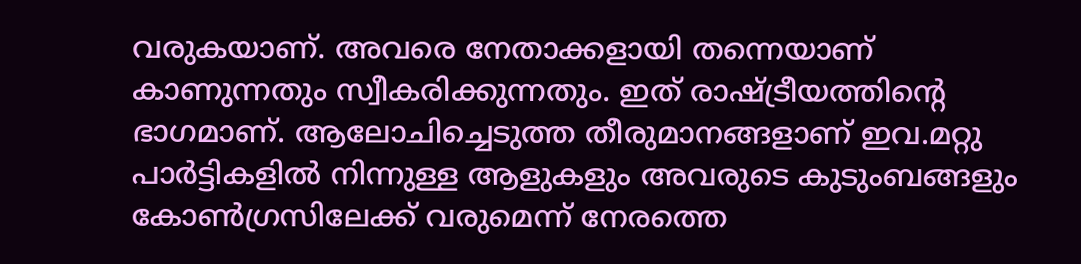വരുകയാണ്. അവരെ നേതാക്കളായി തന്നെയാണ് കാണുന്നതും സ്വീകരിക്കുന്നതും. ഇത് രാഷ്ട്രീയത്തിന്റെ ഭാഗമാണ്. ആലോചിച്ചെടുത്ത തീരുമാനങ്ങളാണ് ഇവ.മറ്റു പാർട്ടികളിൽ നിന്നുള്ള ആളുകളും അവരുടെ കുടുംബങ്ങളും കോൺഗ്രസിലേക്ക് വരുമെന്ന് നേരത്തെ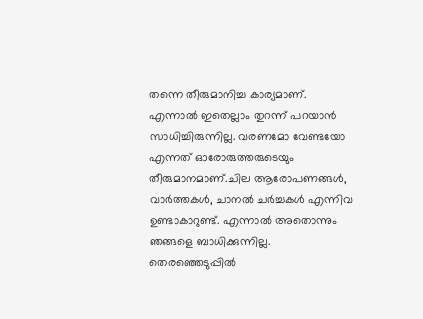തന്നെ തീരുമാനിച്ച കാര്യമാണ്. എന്നാൽ ഇതെല്ലാം തുറന്ന് പറയാൻ സാധിച്ചിരുന്നില്ല. വരണമോ വേണ്ടയോ എന്നത് ഓരോരുത്തരുടെയും തീരുമാനമാണ്.ചില ആരോപണങ്ങൾ, വാർത്തകൾ, ചാനൽ ചർച്ചകൾ എന്നിവ ഉണ്ടാകാറുണ്ട്. എന്നാൽ അതൊന്നും ഞങ്ങളെ ബാധിക്കുന്നില്ല. തെരഞ്ഞെടുപ്പിൽ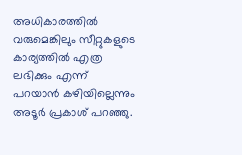അധികാരത്തിൽ വരുമെങ്കിലും സീറ്റുകളുടെ കാര്യത്തിൽ എത്ര ലഭിക്കും എന്ന് പറയാൻ കഴിയില്ലെന്നും അടൂർ പ്രകാശ് പറഞ്ഞു.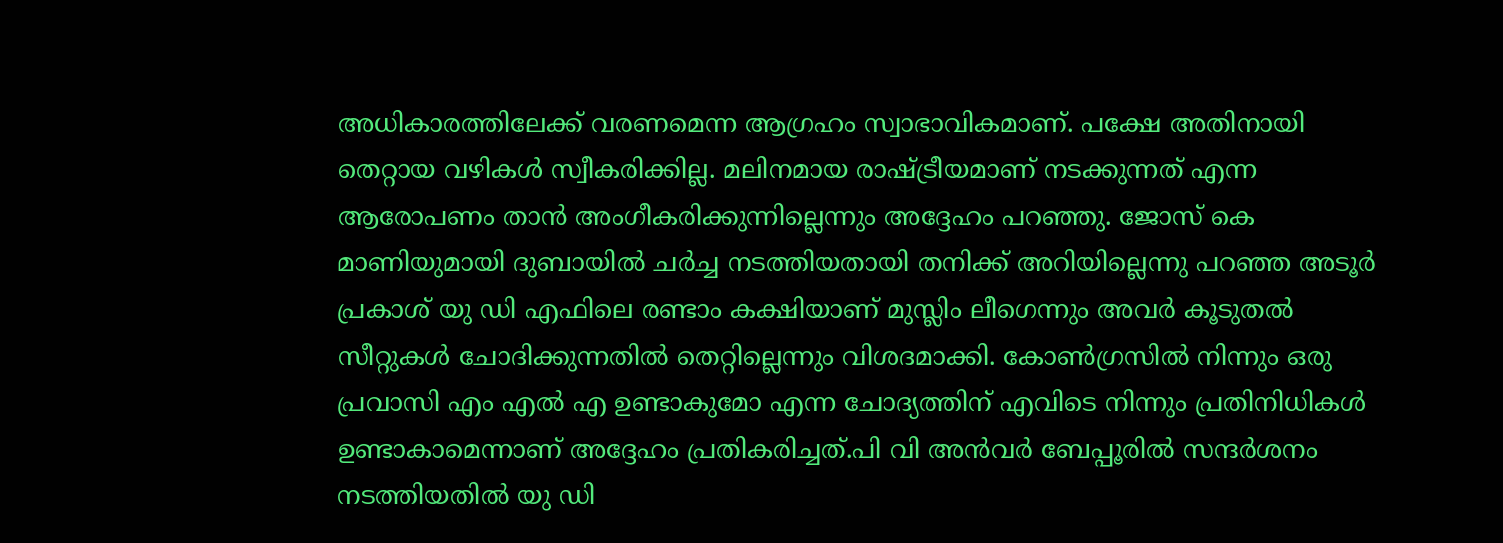അധികാരത്തിലേക്ക് വരണമെന്ന ആഗ്രഹം സ്വാഭാവികമാണ്. പക്ഷേ അതിനായി തെറ്റായ വഴികൾ സ്വീകരിക്കില്ല. മലിനമായ രാഷ്ട്രീയമാണ് നടക്കുന്നത് എന്ന ആരോപണം താൻ അംഗീകരിക്കുന്നില്ലെന്നും അദ്ദേഹം പറഞ്ഞു. ജോസ് കെ മാണിയുമായി ദുബായിൽ ചർച്ച നടത്തിയതായി തനിക്ക് അറിയില്ലെന്നു പറഞ്ഞ അടൂർ പ്രകാശ് യു ഡി എഫിലെ രണ്ടാം കക്ഷിയാണ് മുസ്ലിം ലീഗെന്നും അവർ കൂടുതൽ സീറ്റുകൾ ചോദിക്കുന്നതിൽ തെറ്റില്ലെന്നും വിശദമാക്കി. കോൺഗ്രസിൽ നിന്നും ഒരു പ്രവാസി എം എൽ എ ഉണ്ടാകുമോ എന്ന ചോദ്യത്തിന് എവിടെ നിന്നും പ്രതിനിധികൾ ഉണ്ടാകാമെന്നാണ് അദ്ദേഹം പ്രതികരിച്ചത്.പി വി അൻവർ ബേപ്പൂരിൽ സന്ദർശനം നടത്തിയതിൽ യു ഡി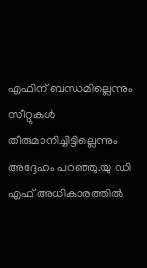എഫിന് ബന്ധമില്ലെന്നും സീറ്റുകൾ തീരുമാനിച്ചിട്ടില്ലെന്നും അദ്ദേഹം പറഞ്ഞു.യു ഡി എഫ് അധികാരത്തിൽ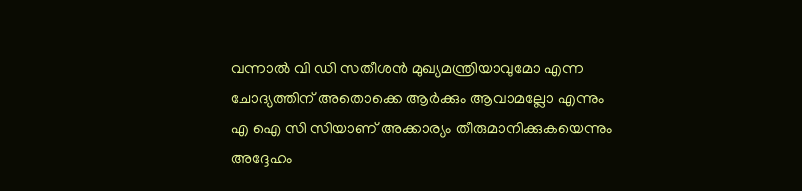വന്നാൽ വി ഡി സതീശൻ മുഖ്യമന്ത്രിയാവുമോ എന്ന ചോദ്യത്തിന് അതൊക്കെ ആർക്കും ആവാമല്ലോ എന്നും എ ഐ സി സിയാണ് അക്കാര്യം തീരുമാനിക്കുകയെന്നും അദ്ദേഹം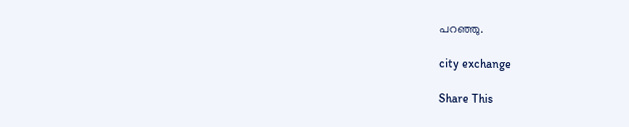പറഞ്ഞു.

city exchange

Share This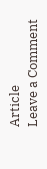Article
Leave a Comment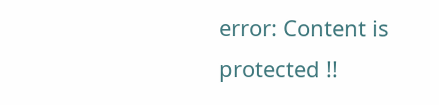error: Content is protected !!